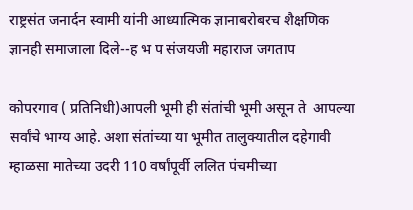राष्ट्रसंत जनार्दन स्वामी यांनी आध्यात्मिक ज्ञानाबरोबरच शैक्षणिक ज्ञानही समाजाला दिले--ह भ प संजयजी महाराज जगताप

कोपरगाव ( प्रतिनिधी)आपली भूमी ही संतांची भूमी असून ते  आपल्या सर्वांचे भाग्य आहे. अशा संतांच्या या भूमीत तालुक्यातील दहेगावी म्हाळसा मातेच्या उदरी 110 वर्षांपूर्वी ललित पंचमीच्या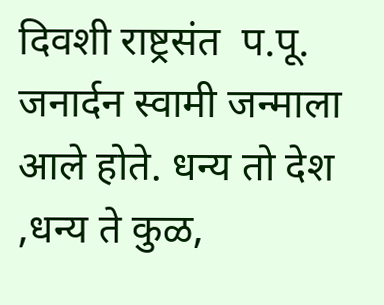दिवशी राष्ट्रसंत  प.पू. जनार्दन स्वामी जन्माला आले होते. धन्य तो देश ,धन्य ते कुळ,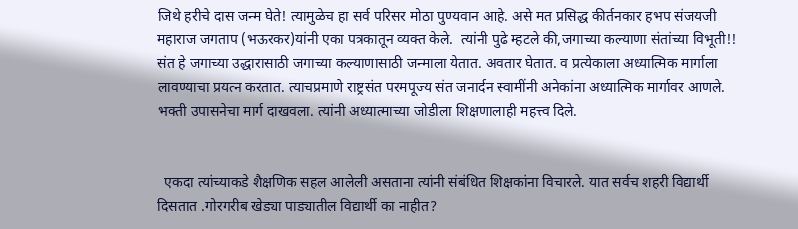जिथे हरीचे दास जन्म घेते! त्यामुळेच हा सर्व परिसर मोठा पुण्यवान आहे. असे मत प्रसिद्ध कीर्तनकार हभप संजयजी महाराज जगताप (भऊरकर)यांनी एका पत्रकातून व्यक्त केले.  त्यांनी पुढे म्हटले की,जगाच्या कल्याणा संतांच्या विभूती!! संत हे जगाच्या उद्धारासाठी जगाच्या कल्याणासाठी जन्माला येतात. अवतार घेतात. व प्रत्येकाला अध्यात्मिक मार्गाला लावण्याचा प्रयत्न करतात. त्याचप्रमाणे राष्ट्रसंत परमपूज्य संत जनार्दन स्वामींनी अनेकांना अध्यात्मिक मार्गावर आणले. भक्ती उपासनेचा मार्ग दाखवला. त्यांनी अध्यात्माच्या जोडीला शिक्षणालाही महत्त्व दिले.


  एकदा त्यांच्याकडे शैक्षणिक सहल आलेली असताना त्यांनी संबंधित शिक्षकांना विचारले. यात सर्वच शहरी विद्यार्थी दिसतात .गोरगरीब खेड्या पाड्यातील विद्यार्थी का नाहीत?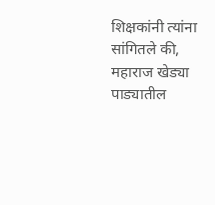शिक्षकांनी त्यांना सांगितले की, महाराज खेड्या पाड्यातील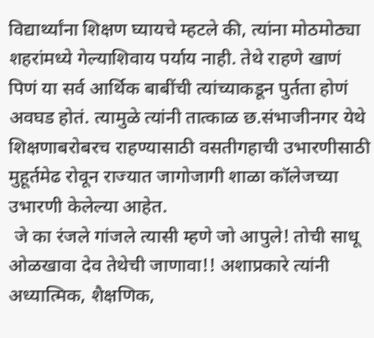विद्यार्थ्यांना शिक्षण घ्यायचे म्हटले की, त्यांना मोठमोठ्या शहरांमध्ये गेल्याशिवाय पर्याय नाही. तेथे राहणे खाणं पिणं या सर्व आर्थिक बाबींची त्यांच्याकडून पुर्तता होणं  अवघड होतं. त्यामुळे त्यांनी तात्काळ छ.संभाजीनगर येथे शिक्षणाबरोबरच राहण्यासाठी वसतीग‌हाची उभारणीसाठी मुहूर्तमेढ रोवून राज्यात जागोजागी शाळा कॉलेजच्या उभारणी केलेल्या आहेत.
 जे का रंजले गांजले त्यासी म्हणे जो आपुले! तोची साधू ओळखावा देव तेथेची जाणावा!! अशाप्रकारे त्यांनी अध्यात्मिक, शैक्षणिक,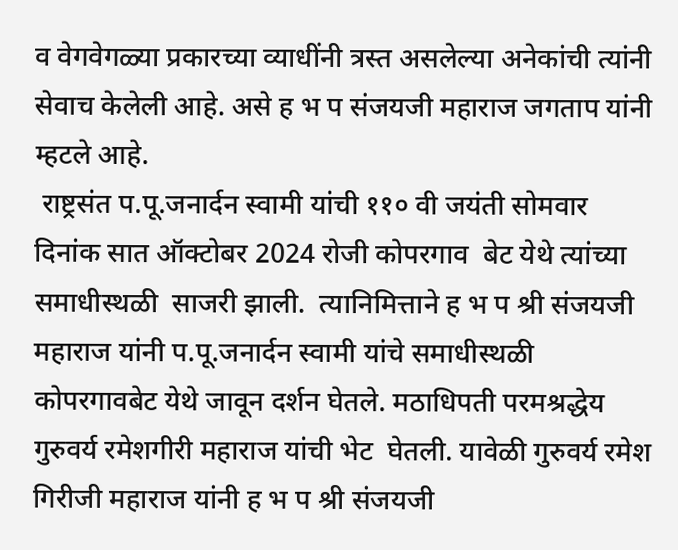व वेगवेगळ्या प्रकारच्या व्याधींनी त्रस्त असलेल्या अनेकांची त्यांनी सेवाच केलेली आहे. असे ह भ प संजयजी महाराज जगताप यांनी म्हटले आहे.
 राष्ट्रसंत प.पू.जनार्दन स्वामी यांची ११० वी जयंती सोमवार दिनांक सात ऑक्टोबर 2024 रोजी कोपरगाव  बेट येथे त्यांच्या समाधीस्थळी  साजरी झाली.  त्यानिमित्ताने ह भ प श्री संजयजी महाराज यांनी प.पू.जनार्दन स्वामी यांचे समाधीस्थळी कोपरगावबेट येथे जावून दर्शन घेतले. मठाधिपती परमश्रद्धेय गुरुवर्य रमेशगीरी महाराज यांची भेट  घेतली. यावेळी गुरुवर्य रमेश गिरीजी महाराज यांनी ह भ प श्री संजयजी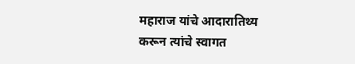महाराज यांचे आदारातिथ्य करून त्यांचे स्वागत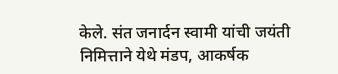केले. संत जनार्दन स्वामी यांची जयंती निमित्ताने येथे मंडप, आकर्षक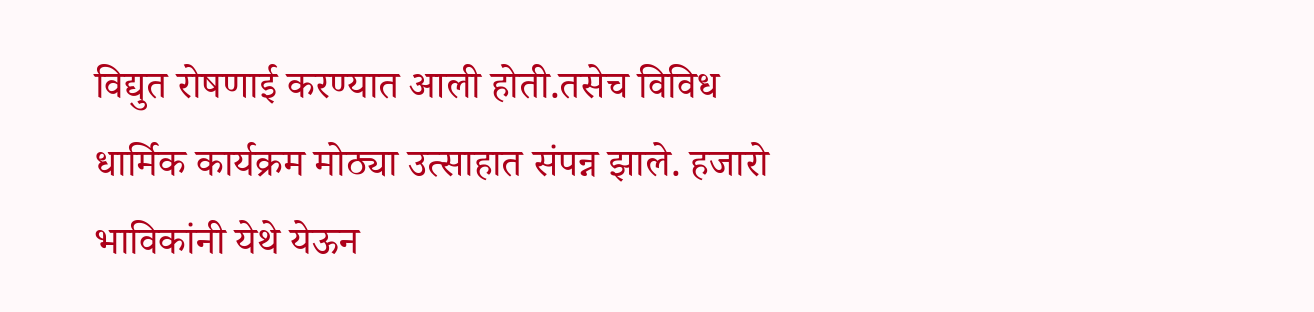विद्युत रोषणाई करण्यात आली होती.तसेच विविध धार्मिक कार्यक्रम मोठ्या उत्साहात संपन्न झाले. हजारो भाविकांनी येथे येऊन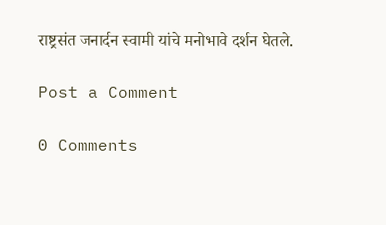राष्ट्रसंत जनार्दन स्वामी यांचे मनोभावे दर्शन घेतले.

Post a Comment

0 Comments